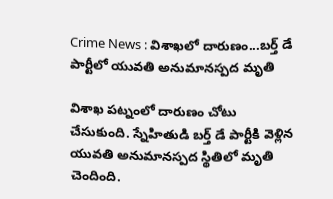Crime News : విశాఖలో దారుణం...బర్త్‌ డే పార్టీలో యువతి అనుమానస్పద మృతి

విశాఖ పట్నంలో దారుణం చోటు చేసుకుంది. స్నేహితుడి బర్త్ డే పార్టీకి వెళ్లిన యువతి అనుమానస్పద స్థితిలో మృతి చెందింది.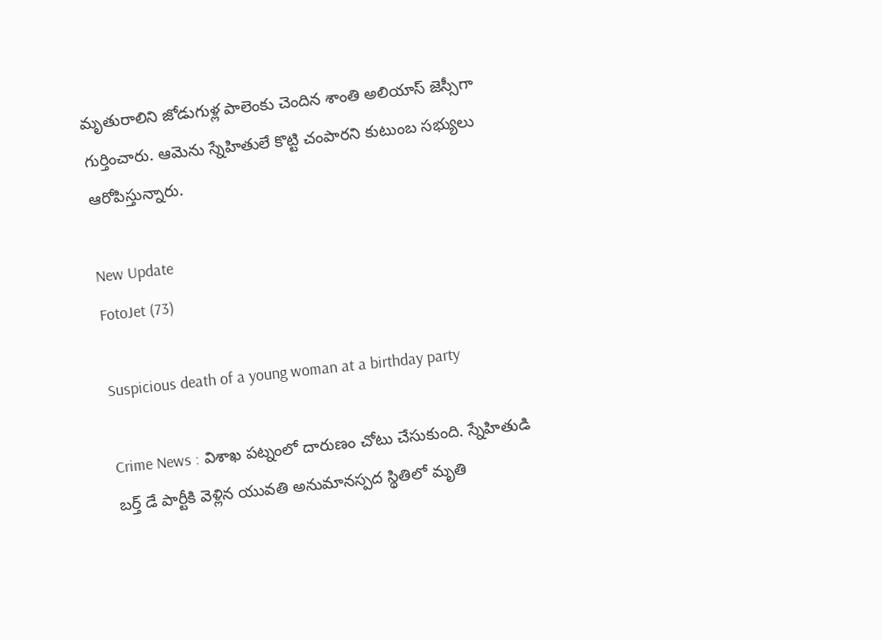మృతురాలిని జోడుగుళ్ల పాలెంకు చెందిన శాంతి అలియాస్ జెస్సీగా గుర్తించారు. ఆమెను స్నేహితులే కొట్టి చంపారని కుటుంబ సభ్యులు ఆరోపిస్తున్నారు.

New Update
FotoJet (73)

Suspicious death of a young woman at a birthday party

Crime News : విశాఖ పట్నంలో దారుణం చోటు చేసుకుంది. స్నేహితుడి బర్త్ డే పార్టీకి వెళ్లిన యువతి అనుమానస్పద స్థితిలో మృతి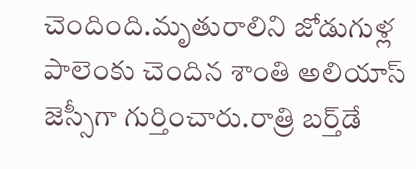చెందింది.మృతురాలిని జోడుగుళ్ల పాలెంకు చెందిన శాంతి అలియాస్ జెస్సీగా గుర్తించారు.రాత్రి బర్త్‌డే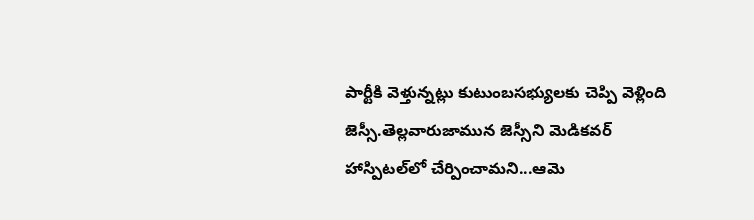పార్టీకి వెళ్తున్నట్లు కుటుంబసభ్యులకు చెప్పి వెళ్లింది జెస్సీ.తెల్లవారుజామున జెస్సీని మెడికవర్ హాస్పిటల్‌లో చేర్పించామని...ఆమె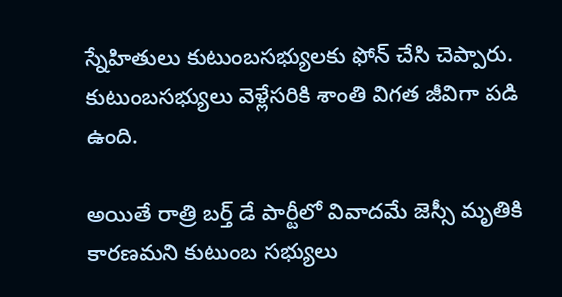స్నేహితులు కుటుంబసభ్యులకు ఫోన్ చేసి చెప్పారు. కుటుంబసభ్యులు వెళ్లేసరికి శాంతి విగత జీవిగా పడి ఉంది.

అయితే రాత్రి బర్త్ డే పార్టీలో వివాదమే జెస్సీ మృతికి కారణమని కుటుంబ సభ్యులు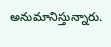అనుమానిస్తున్నారు.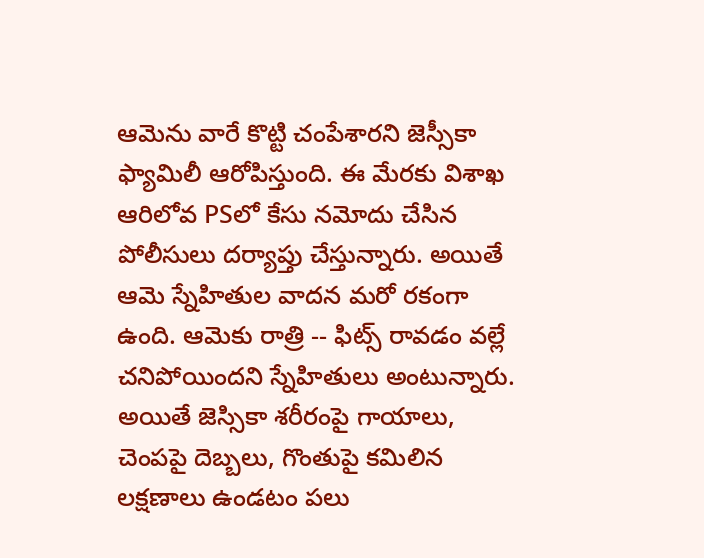ఆమెను వారే కొట్టి చంపేశారని జెస్సీకా ఫ్యామిలీ ఆరోపిస్తుంది. ఈ మేరకు విశాఖ ఆరిలోవ PSలో కేసు నమోదు చేసిన పోలీసులు దర్యాప్తు చేస్తున్నారు. అయితే ఆమె స్నేహితుల వాదన మరో రకంగా ఉంది. ఆమెకు రాత్రి -- ఫిట్స్‌ రావడం వల్లే  చనిపోయిందని స్నేహితులు అంటున్నారు. అయితే జెస్సికా శరీరంపై గాయాలు, చెంపపై దెబ్బలు, గొంతుపై కమిలిన లక్షణాలు ఉండటం పలు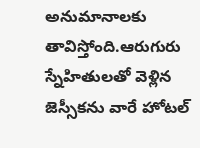అనుమానాలకు తావిస్తోంది.ఆరుగురు స్నేహితులతో వెళ్లిన జెస్సీకను వారే హోటల్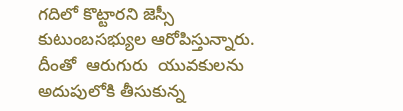గదిలో కొట్టారని జెస్సీ కుటుంబసభ్యుల ఆరోపిస్తున్నారు. దీంతో  ఆరుగురు  యువకులను అదుపులోకి తీసుకున్న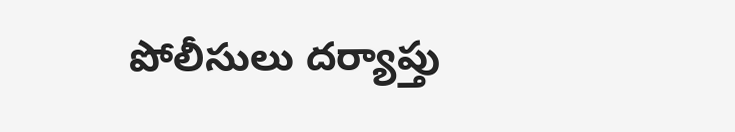పోలీసులు దర్యాప్తు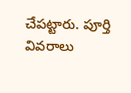చేపట్టారు. పూర్తి వివరాలు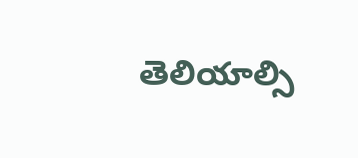తెలియాల్సి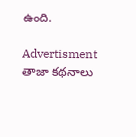ఉంది.

Advertisment
తాజా కథనాలు